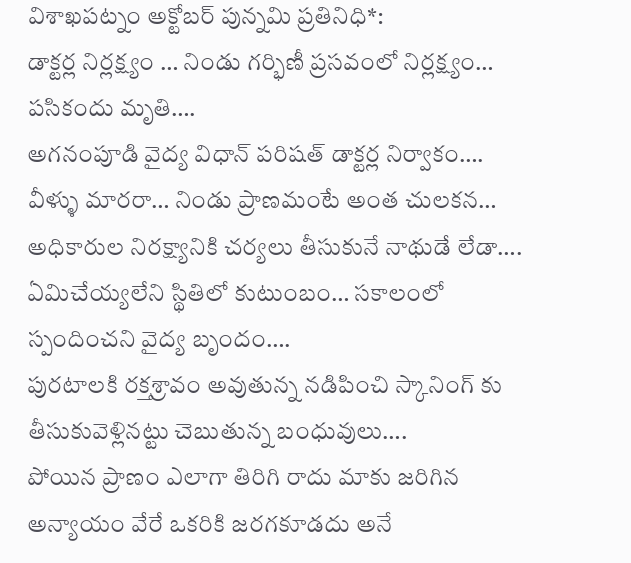విశాఖపట్నం అక్టోబర్ పున్నమి ప్రతినిధి*:
డాక్టర్ల నిర్లక్ష్యం … నిండు గర్భిణీ ప్రసవంలో నిర్లక్ష్యం…
పసికందు మృతి….
అగనంపూడి వైద్య విధాన్ పరిషత్ డాక్టర్ల నిర్వాకం….
వీళ్ళు మారరా… నిండు ప్రాణమంటే అంత చులకన… అధికారుల నిరక్ష్యానికి చర్యలు తీసుకునే నాథుడే లేడా….
ఏమిచేయ్యలేని స్థితిలో కుటుంబం… సకాలంలో స్పందించని వైద్య బృందం….
పురటాలకి రక్తశ్రావం అవుతున్న నడిపించి స్కానింగ్ కు తీసుకువెళ్లినట్టు చెబుతున్న బంధువులు….
పోయిన ప్రాణం ఎలాగా తిరిగి రాదు మాకు జరిగిన అన్యాయం వేరే ఒకరికి జరగకూడదు అనే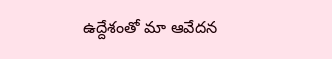ఉద్దేశంతో మా ఆవేదన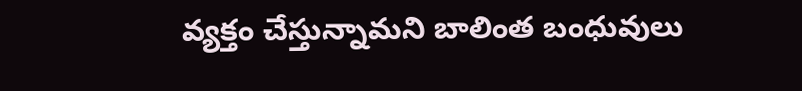వ్యక్తం చేస్తున్నామని బాలింత బంధువులు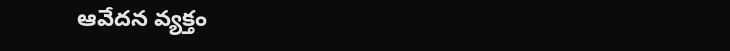ఆవేదన వ్యక్తం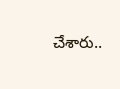చేశారు..